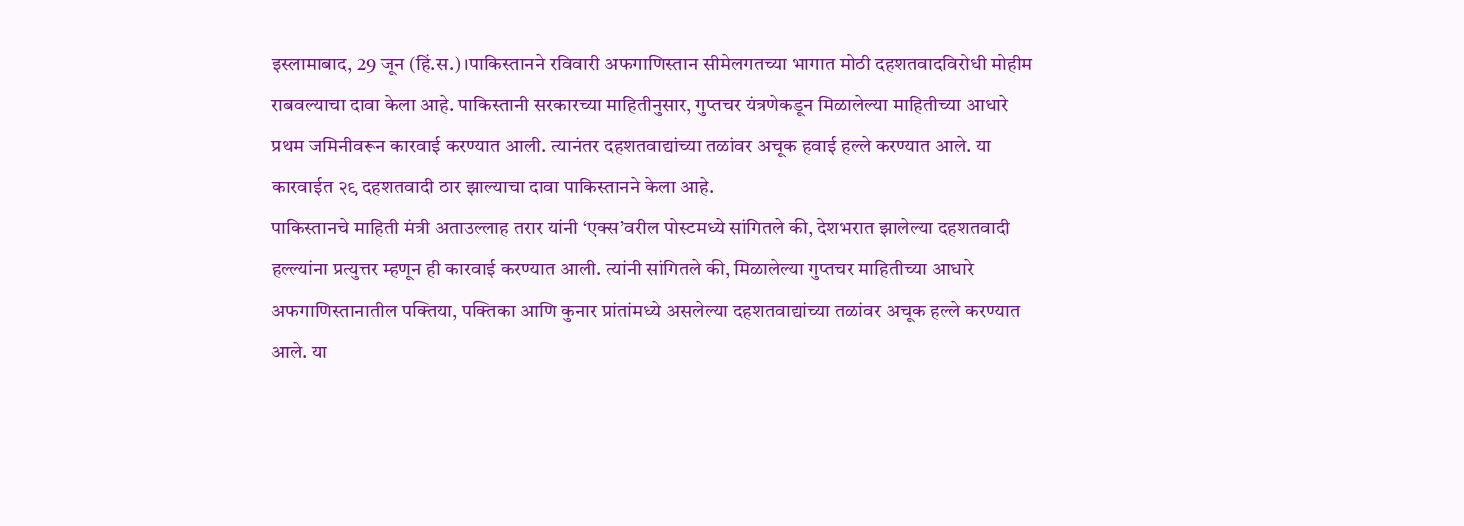इस्लामाबाद, 29 जून (हिं.स.)।पाकिस्तानने रविवारी अफगाणिस्तान सीमेलगतच्या भागात मोठी दहशतवादविरोधी मोहीम राबवल्याचा दावा केला आहे. पाकिस्तानी सरकारच्या माहितीनुसार, गुप्तचर यंत्रणेकडून मिळालेल्या माहितीच्या आधारे प्रथम जमिनीवरून कारवाई करण्यात आली. त्यानंतर दहशतवाद्यांच्या तळांवर अचूक हवाई हल्ले करण्यात आले. या कारवाईत २९ दहशतवादी ठार झाल्याचा दावा पाकिस्तानने केला आहे.
पाकिस्तानचे माहिती मंत्री अताउल्लाह तरार यांनी ‘एक्स’वरील पोस्टमध्ये सांगितले की, देशभरात झालेल्या दहशतवादी हल्ल्यांना प्रत्युत्तर म्हणून ही कारवाई करण्यात आली. त्यांनी सांगितले की, मिळालेल्या गुप्तचर माहितीच्या आधारे अफगाणिस्तानातील पक्तिया, पक्तिका आणि कुनार प्रांतांमध्ये असलेल्या दहशतवाद्यांच्या तळांवर अचूक हल्ले करण्यात आले. या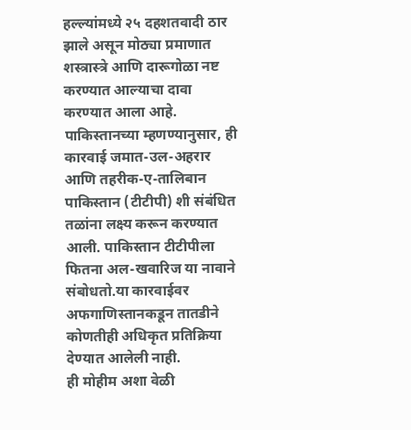हल्ल्यांमध्ये २५ दहशतवादी ठार झाले असून मोठ्या प्रमाणात शस्त्रास्त्रे आणि दारूगोळा नष्ट करण्यात आल्याचा दावा करण्यात आला आहे. पाकिस्तानच्या म्हणण्यानुसार, ही कारवाई जमात-उल-अहरार आणि तहरीक-ए-तालिबान पाकिस्तान (टीटीपी) शी संबंधित तळांना लक्ष्य करून करण्यात आली. पाकिस्तान टीटीपीला फितना अल-खवारिज या नावाने संबोधतो.या कारवाईवर अफगाणिस्तानकडून तातडीने कोणतीही अधिकृत प्रतिक्रिया देण्यात आलेली नाही.
ही मोहीम अशा वेळी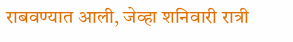राबवण्यात आली, जेव्हा शनिवारी रात्री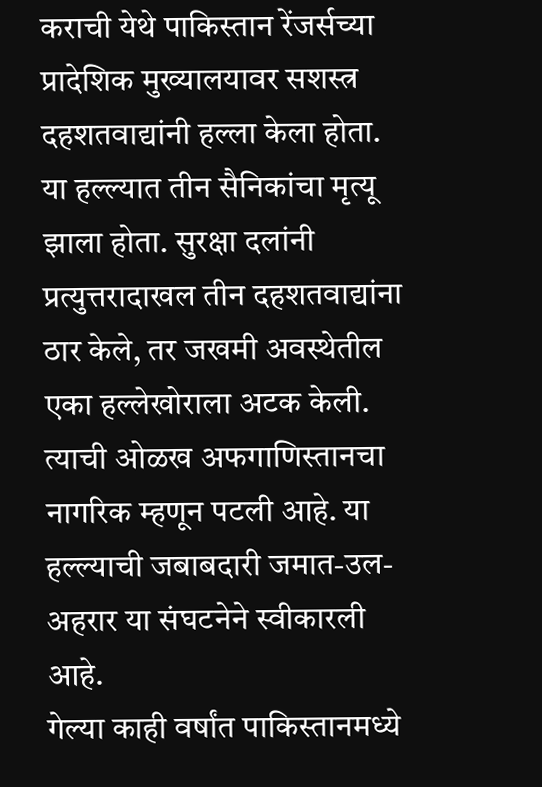कराची येथे पाकिस्तान रेंजर्सच्या प्रादेशिक मुख्यालयावर सशस्त्र दहशतवाद्यांनी हल्ला केला होता. या हल्ल्यात तीन सैनिकांचा मृत्यू झाला होता. सुरक्षा दलांनी प्रत्युत्तरादाखल तीन दहशतवाद्यांना ठार केले, तर जखमी अवस्थेतील एका हल्लेखोराला अटक केली. त्याची ओळख अफगाणिस्तानचा नागरिक म्हणून पटली आहे. या हल्ल्याची जबाबदारी जमात-उल-अहरार या संघटनेने स्वीकारली आहे.
गेल्या काही वर्षांत पाकिस्तानमध्ये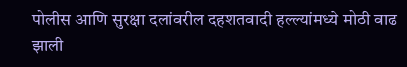पोलीस आणि सुरक्षा दलांवरील दहशतवादी हल्ल्यांमध्ये मोठी वाढ झाली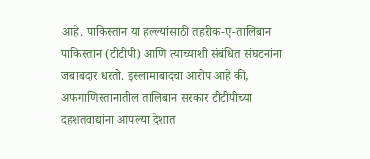आहे. पाकिस्तान या हल्ल्यांसाठी तहरीक-ए-तालिबान पाकिस्तान (टीटीपी) आणि त्याच्याशी संबंधित संघटनांना जबाबदार धरतो. इस्लामाबादचा आरोप आहे की, अफगाणिस्तानातील तालिबान सरकार टीटीपीच्या दहशतवाद्यांना आपल्या देशात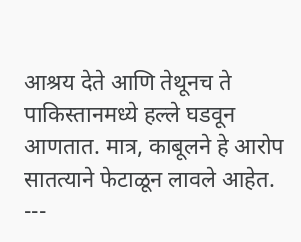आश्रय देते आणि तेथूनच ते पाकिस्तानमध्ये हल्ले घडवून आणतात. मात्र, काबूलने हे आरोप सातत्याने फेटाळून लावले आहेत.
---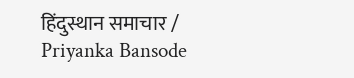हिंदुस्थान समाचार / Priyanka Bansode